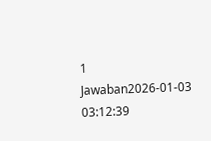1 Jawaban2026-01-03 03:12:39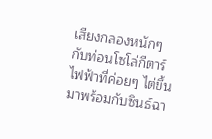เสียงกลองหนักๆ กับท่อนโซโล่กีตาร์ไฟฟ้าที่ค่อยๆ ไต่ขึ้นมาพร้อมกับซินธ์ฉา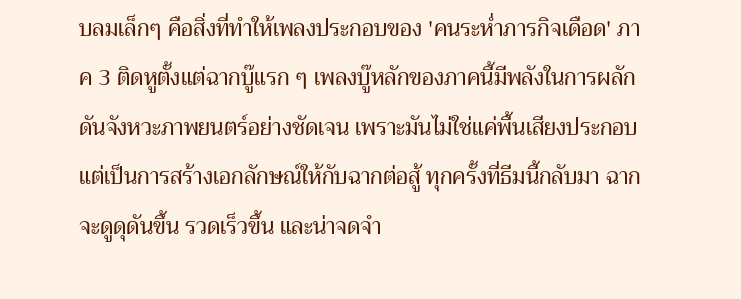บลมเล็กๆ คือสิ่งที่ทำให้เพลงประกอบของ 'คนระห่ำภารกิจเดือด' ภาค 3 ติดหูตั้งแต่ฉากบู๊แรก ๆ เพลงบู๊หลักของภาคนี้มีพลังในการผลักดันจังหวะภาพยนตร์อย่างชัดเจน เพราะมันไม่ใช่แค่พื้นเสียงประกอบแต่เป็นการสร้างเอกลักษณ์ให้กับฉากต่อสู้ ทุกครั้งที่ธีมนี้กลับมา ฉากจะดูดุดันขึ้น รวดเร็วขึ้น และน่าจดจำ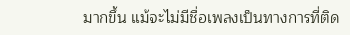มากขึ้น แม้จะไม่มีชื่อเพลงเป็นทางการที่ติด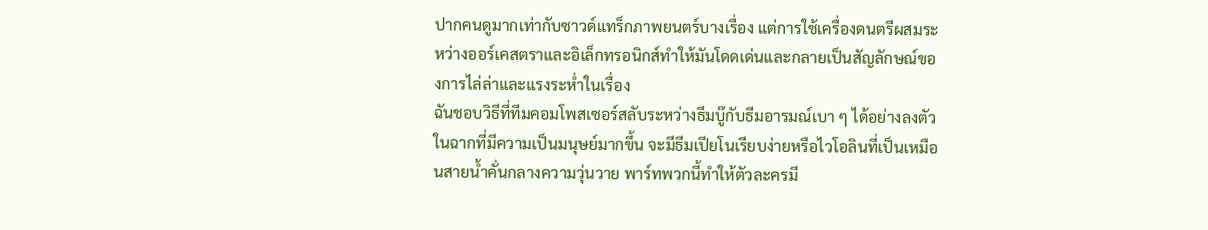ปากคนดูมากเท่ากับซาวด์แทร็กภาพยนตร์บางเรื่อง แต่การใช้เครื่องดนตรีผสมระหว่างออร์เคสตราและอิเล็กทรอนิกส์ทำให้มันโดดเด่นและกลายเป็นสัญลักษณ์ของการไล่ล่าและแรงระห่ำในเรื่อง
ฉันชอบวิธีที่ทีมคอมโพสเซอร์สลับระหว่างธีมบู๊กับธีมอารมณ์เบา ๆ ได้อย่างลงตัว ในฉากที่มีความเป็นมนุษย์มากขึ้น จะมีธีมเปียโนเรียบง่ายหรือไวโอลินที่เป็นเหมือนสายน้ำคั่นกลางความวุ่นวาย พาร์ทพวกนี้ทำให้ตัวละครมี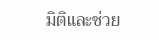มิติและช่วย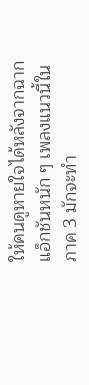ให้คนดูหายใจได้หลังจากฉากแอ็กชันหนัก ๆ เพลงแนวนี้ในภาค 3 มักจะทำ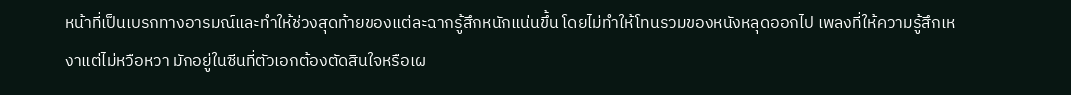หน้าที่เป็นเบรกทางอารมณ์และทำให้ช่วงสุดท้ายของแต่ละฉากรู้สึกหนักแน่นขึ้น โดยไม่ทำให้โทนรวมของหนังหลุดออกไป เพลงที่ให้ความรู้สึกเหงาแต่ไม่หวือหวา มักอยู่ในซีนที่ตัวเอกต้องตัดสินใจหรือเผ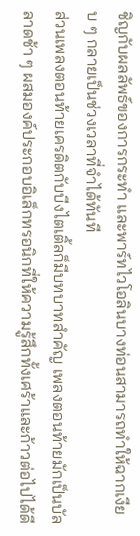ชิญกับผลลัพธ์ของการกระทำ และพาร์ทไวโอลินบางท่อนสามารถทำให้ฉากเงียบ ๆ กลายเป็นช่วงเวลาที่จำได้ทันที
ส่วนเพลงตอนท้ายเครดิตกับบีงไตเติ้ลก็มีบทบาทสำคัญ เพลงตอนท้ายมักเป็นบัลลาดช้า ๆ ผสมองค์ประกอบอิเล็กทรอนิกที่ให้ความรู้สึกทั้งเศร้าและก้าวต่อไปได้ดี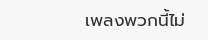เพลงพวกนี้ไม่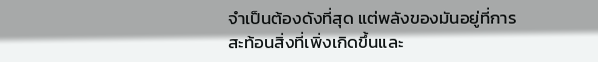จำเป็นต้องดังที่สุด แต่พลังของมันอยู่ที่การสะท้อนสิ่งที่เพิ่งเกิดขึ้นและ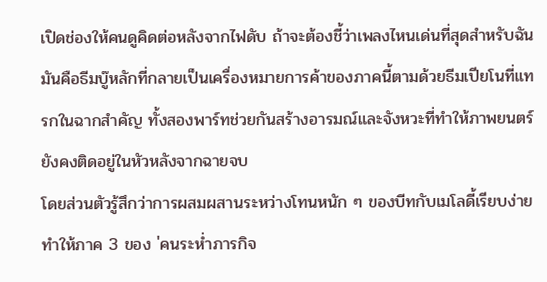เปิดช่องให้คนดูคิดต่อหลังจากไฟดับ ถ้าจะต้องชี้ว่าเพลงไหนเด่นที่สุดสำหรับฉัน มันคือธีมบู๊หลักที่กลายเป็นเครื่องหมายการค้าของภาคนี้ตามด้วยธีมเปียโนที่แทรกในฉากสำคัญ ทั้งสองพาร์ทช่วยกันสร้างอารมณ์และจังหวะที่ทำให้ภาพยนตร์ยังคงติดอยู่ในหัวหลังจากฉายจบ
โดยส่วนตัวรู้สึกว่าการผสมผสานระหว่างโทนหนัก ๆ ของบีทกับเมโลดี้เรียบง่ายทำให้ภาค 3 ของ 'คนระห่ำภารกิจ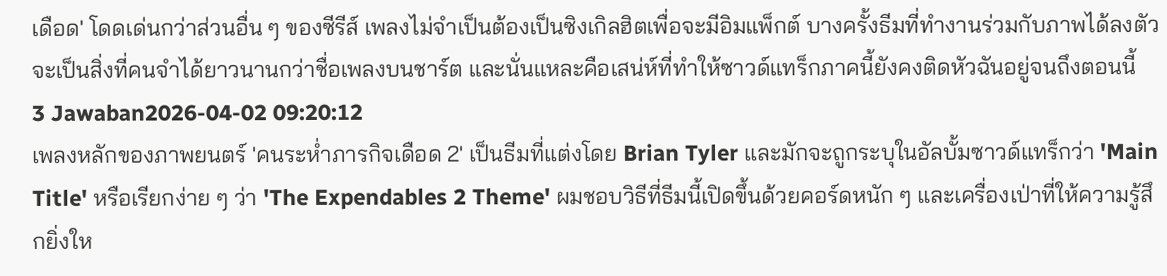เดือด' โดดเด่นกว่าส่วนอื่น ๆ ของซีรีส์ เพลงไม่จำเป็นต้องเป็นซิงเกิลฮิตเพื่อจะมีอิมแพ็กต์ บางครั้งธีมที่ทำงานร่วมกับภาพได้ลงตัวจะเป็นสิ่งที่คนจำได้ยาวนานกว่าชื่อเพลงบนชาร์ต และนั่นแหละคือเสน่ห์ที่ทำให้ซาวด์แทร็กภาคนี้ยังคงติดหัวฉันอยู่จนถึงตอนนี้
3 Jawaban2026-04-02 09:20:12
เพลงหลักของภาพยนตร์ 'คนระห่ำภารกิจเดือด 2' เป็นธีมที่แต่งโดย Brian Tyler และมักจะถูกระบุในอัลบั้มซาวด์แทร็กว่า 'Main Title' หรือเรียกง่าย ๆ ว่า 'The Expendables 2 Theme' ผมชอบวิธีที่ธีมนี้เปิดขึ้นด้วยคอร์ดหนัก ๆ และเครื่องเป่าที่ให้ความรู้สึกยิ่งให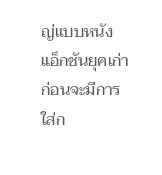ญ่แบบหนังแอ็กชันยุคเก่า ก่อนจะมีการใส่ก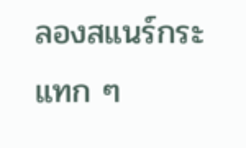ลองสแนร์กระแทก ๆ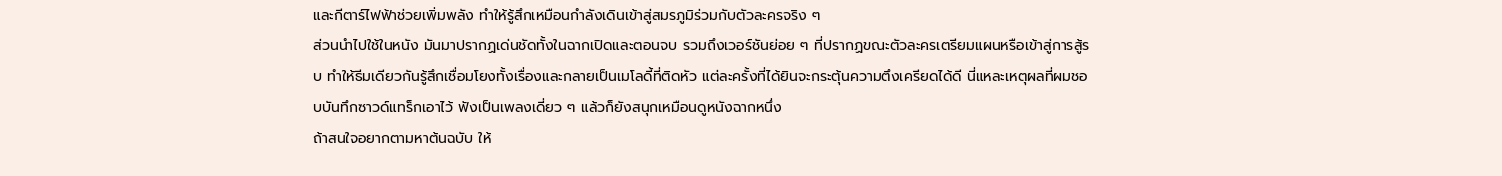และกีตาร์ไฟฟ้าช่วยเพิ่มพลัง ทำให้รู้สึกเหมือนกำลังเดินเข้าสู่สมรภูมิร่วมกับตัวละครจริง ๆ
ส่วนนำไปใช้ในหนัง มันมาปรากฏเด่นชัดทั้งในฉากเปิดและตอนจบ รวมถึงเวอร์ชันย่อย ๆ ที่ปรากฏขณะตัวละครเตรียมแผนหรือเข้าสู่การสู้รบ ทำให้ธีมเดียวกันรู้สึกเชื่อมโยงทั้งเรื่องและกลายเป็นเมโลดี้ที่ติดหัว แต่ละครั้งที่ได้ยินจะกระตุ้นความตึงเครียดได้ดี นี่แหละเหตุผลที่ผมชอบบันทึกซาวด์แทร็กเอาไว้ ฟังเป็นเพลงเดี่ยว ๆ แล้วก็ยังสนุกเหมือนดูหนังฉากหนึ่ง
ถ้าสนใจอยากตามหาต้นฉบับ ให้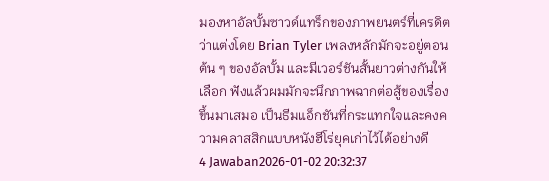มองหาอัลบั้มซาวด์แทร็กของภาพยนตร์ที่เครดิตว่าแต่งโดย Brian Tyler เพลงหลักมักจะอยู่ตอนต้น ๆ ของอัลบั้ม และมีเวอร์ชันสั้นยาวต่างกันให้เลือก ฟังแล้วผมมักจะนึกภาพฉากต่อสู้ของเรื่องขึ้นมาเสมอ เป็นธีมแอ็กชันที่กระแทกใจและคงความคลาสสิกแบบหนังฮีโร่ยุคเก่าไว้ได้อย่างดี
4 Jawaban2026-01-02 20:32:37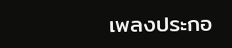เพลงประกอ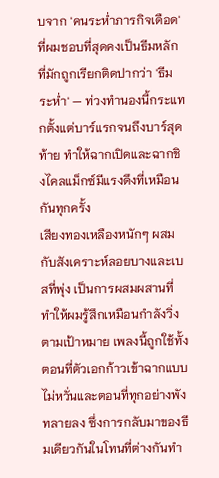บจาก 'คนระห่ำภารกิจเดือด' ที่ผมชอบที่สุดคงเป็นธีมหลักที่มักถูกเรียกติดปากว่า 'ธีมระห่ำ' — ท่วงทำนองนี้กระแทกตั้งแต่บาร์แรกจนถึงบาร์สุดท้าย ทำให้ฉากเปิดและฉากชิงไคลแม็กซ์มีแรงดึงที่เหมือนกันทุกครั้ง
เสียงทองเหลืองหนักๆ ผสมกับสังเคราะห์ลอยบางและเบสที่พุ่ง เป็นการผสมผสานที่ทำให้ผมรู้สึกเหมือนกำลังวิ่งตามเป้าหมาย เพลงนี้ถูกใช้ทั้งตอนที่ตัวเอกก้าวเข้าฉากแบบไม่หวั่นและตอนที่ทุกอย่างพังทลายลง ซึ่งการกลับมาของธีมเดียวกันในโทนที่ต่างกันทำ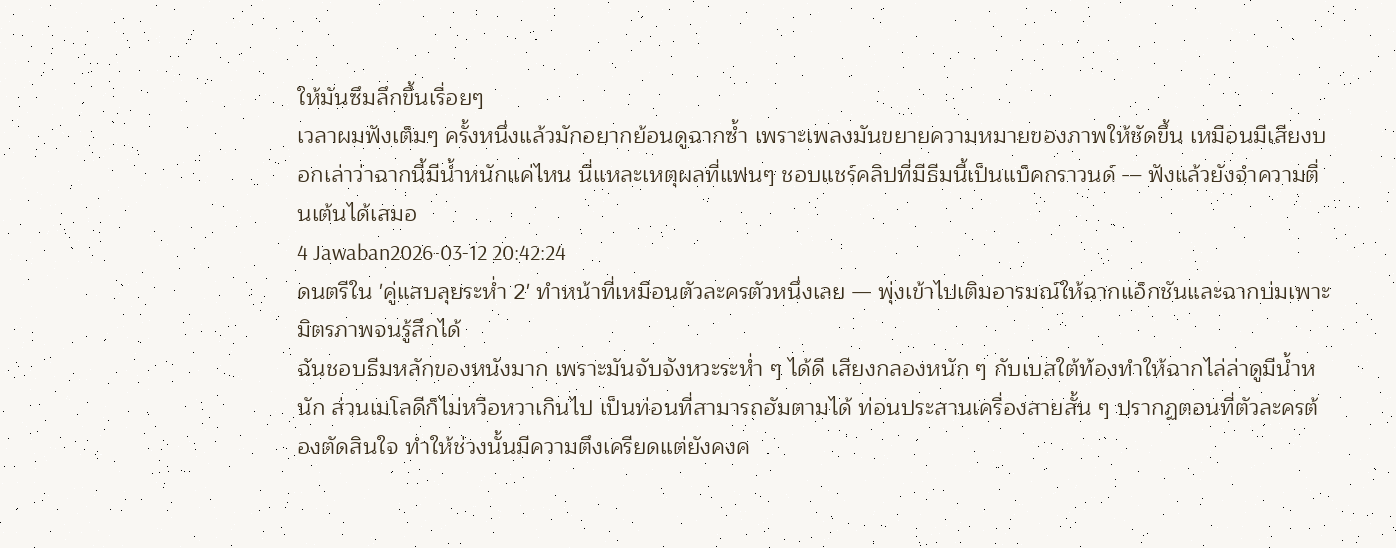ให้มันซึมลึกขึ้นเรื่อยๆ
เวลาผมฟังเต็มๆ ครั้งหนึ่งแล้วมักอยากย้อนดูฉากซ้ำ เพราะเพลงมันขยายความหมายของภาพให้ชัดขึ้น เหมือนมีเสียงบอกเล่าว่าฉากนี้มีน้ำหนักแค่ไหน นี่แหละเหตุผลที่แฟนๆ ชอบแชร์คลิปที่มีธีมนี้เป็นแบ็คกราวนด์ — ฟังแล้วยังจำความตื่นเต้นได้เสมอ
4 Jawaban2026-03-12 20:42:24
ดนตรีใน 'คู่แสบลุยระห่ำ 2' ทำหน้าที่เหมือนตัวละครตัวหนึ่งเลย — พุ่งเข้าไปเติมอารมณ์ให้ฉากแอ็กชันและฉากบ่มเพาะมิตรภาพจนรู้สึกได้
ฉันชอบธีมหลักของหนังมาก เพราะมันจับจังหวะระห่ำ ๆ ได้ดี เสียงกลองหนัก ๆ กับเบสใต้ท้องทำให้ฉากไล่ล่าดูมีน้ำหนัก ส่วนเมโลดีก็ไม่หวือหวาเกินไป เป็นท่อนที่สามารถฮัมตามได้ ท่อนประสานเครื่องสายสั้น ๆ ปรากฏตอนที่ตัวละครต้องตัดสินใจ ทำให้ช่วงนั้นมีความตึงเครียดแต่ยังคงค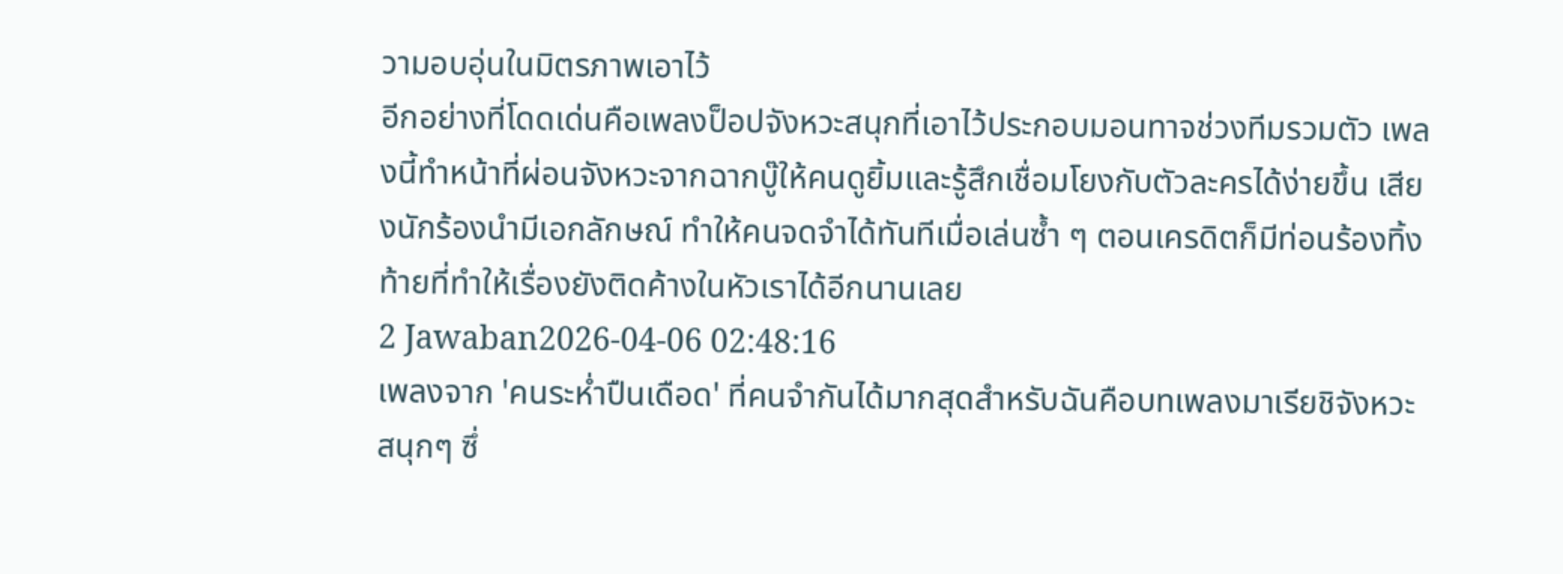วามอบอุ่นในมิตรภาพเอาไว้
อีกอย่างที่โดดเด่นคือเพลงป็อปจังหวะสนุกที่เอาไว้ประกอบมอนทาจช่วงทีมรวมตัว เพลงนี้ทำหน้าที่ผ่อนจังหวะจากฉากบู๊ให้คนดูยิ้มและรู้สึกเชื่อมโยงกับตัวละครได้ง่ายขึ้น เสียงนักร้องนำมีเอกลักษณ์ ทำให้คนจดจำได้ทันทีเมื่อเล่นซ้ำ ๆ ตอนเครดิตก็มีท่อนร้องทิ้งท้ายที่ทำให้เรื่องยังติดค้างในหัวเราได้อีกนานเลย
2 Jawaban2026-04-06 02:48:16
เพลงจาก 'คนระห่ำปืนเดือด' ที่คนจำกันได้มากสุดสำหรับฉันคือบทเพลงมาเรียชิจังหวะสนุกๆ ซึ่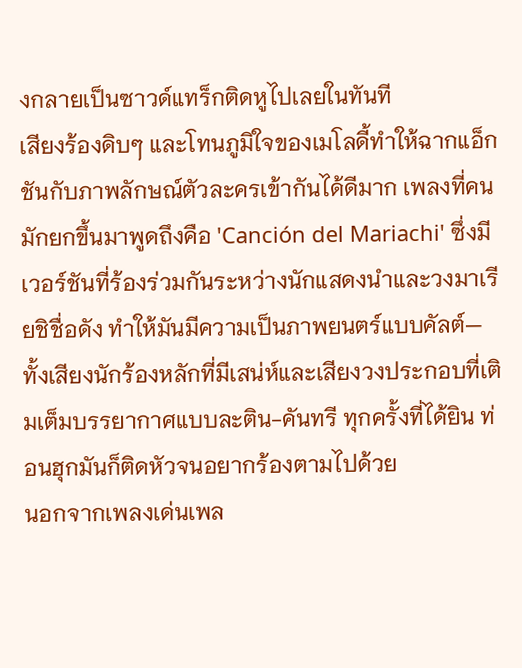งกลายเป็นซาวด์แทร็กติดหูไปเลยในทันที
เสียงร้องดิบๆ และโทนภูมิใจของเมโลดี้ทำให้ฉากแอ็กชันกับภาพลักษณ์ตัวละครเข้ากันได้ดีมาก เพลงที่คนมักยกขึ้นมาพูดถึงคือ 'Canción del Mariachi' ซึ่งมีเวอร์ชันที่ร้องร่วมกันระหว่างนักแสดงนำและวงมาเรียชิชื่อดัง ทำให้มันมีความเป็นภาพยนตร์แบบคัลต์—ทั้งเสียงนักร้องหลักที่มีเสน่ห์และเสียงวงประกอบที่เติมเต็มบรรยากาศแบบละติน-คันทรี ทุกครั้งที่ได้ยิน ท่อนฮุกมันก็ติดหัวจนอยากร้องตามไปด้วย
นอกจากเพลงเด่นเพล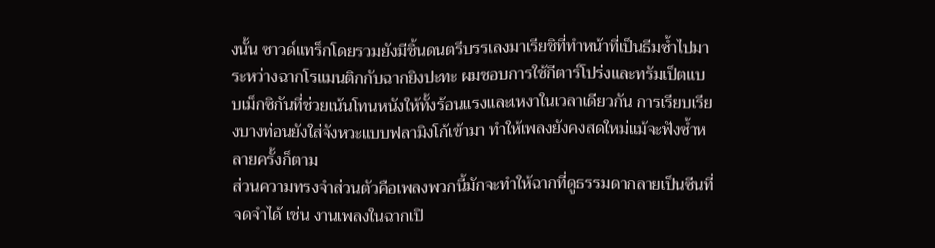งนั้น ซาวด์แทร็กโดยรวมยังมีชิ้นดนตรีบรรเลงมาเรียชิที่ทำหน้าที่เป็นธีมซ้ำไปมาระหว่างฉากโรแมนติกกับฉากยิงปะทะ ผมชอบการใช้กีตาร์โปร่งและทรัมเป็ตแบบเม็กซิกันที่ช่วยเน้นโทนหนังให้ทั้งร้อนแรงและเหงาในเวลาเดียวกัน การเรียบเรียงบางท่อนยังใส่จังหวะแบบฟลามิงโก้เข้ามา ทำให้เพลงยังคงสดใหม่แม้จะฟังซ้ำหลายครั้งก็ตาม
ส่วนความทรงจำส่วนตัวคือเพลงพวกนี้มักจะทำให้ฉากที่ดูธรรมดากลายเป็นซีนที่จดจำได้ เช่น งานเพลงในฉากเปิ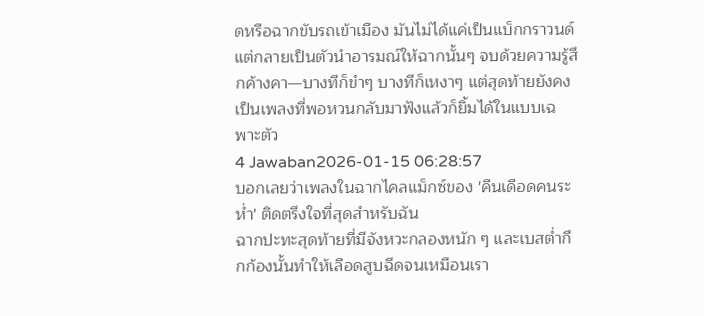ดหรือฉากขับรถเข้าเมือง มันไม่ได้แค่เป็นแบ็กกราวนด์ แต่กลายเป็นตัวนำอารมณ์ให้ฉากนั้นๆ จบด้วยความรู้สึกค้างคา—บางทีก็ขำๆ บางทีก็เหงาๆ แต่สุดท้ายยังคงเป็นเพลงที่พอหวนกลับมาฟังแล้วก็ยิ้มได้ในแบบเฉพาะตัว
4 Jawaban2026-01-15 06:28:57
บอกเลยว่าเพลงในฉากไคลแม็กซ์ของ 'คืนเดือดคนระห่ำ' ติดตรึงใจที่สุดสำหรับฉัน
ฉากปะทะสุดท้ายที่มีจังหวะกลองหนัก ๆ และเบสต่ำกึกก้องนั้นทำให้เลือดสูบฉีดจนเหมือนเรา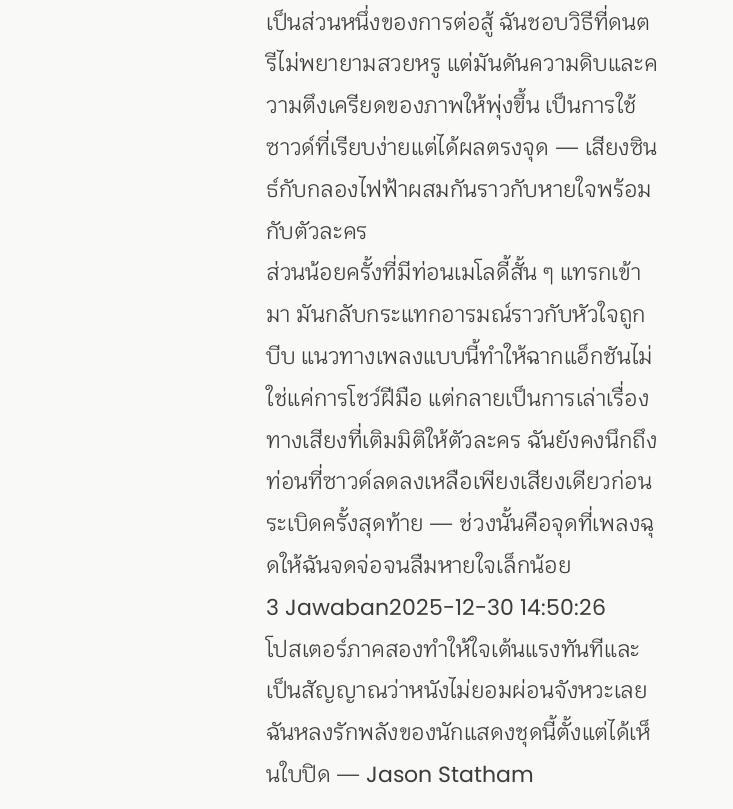เป็นส่วนหนึ่งของการต่อสู้ ฉันชอบวิธีที่ดนตรีไม่พยายามสวยหรู แต่มันดันความดิบและความตึงเครียดของภาพให้พุ่งขึ้น เป็นการใช้ซาวด์ที่เรียบง่ายแต่ได้ผลตรงจุด — เสียงซินธ์กับกลองไฟฟ้าผสมกันราวกับหายใจพร้อมกับตัวละคร
ส่วนน้อยครั้งที่มีท่อนเมโลดี้สั้น ๆ แทรกเข้ามา มันกลับกระแทกอารมณ์ราวกับหัวใจถูกบีบ แนวทางเพลงแบบนี้ทำให้ฉากแอ็กชันไม่ใช่แค่การโชว์ฝีมือ แต่กลายเป็นการเล่าเรื่องทางเสียงที่เติมมิติให้ตัวละคร ฉันยังคงนึกถึงท่อนที่ซาวด์ลดลงเหลือเพียงเสียงเดียวก่อนระเบิดครั้งสุดท้าย — ช่วงนั้นคือจุดที่เพลงฉุดให้ฉันจดจ่อจนลืมหายใจเล็กน้อย
3 Jawaban2025-12-30 14:50:26
โปสเตอร์ภาคสองทำให้ใจเต้นแรงทันทีและเป็นสัญญาณว่าหนังไม่ยอมผ่อนจังหวะเลย
ฉันหลงรักพลังของนักแสดงชุดนี้ตั้งแต่ได้เห็นใบปิด — Jason Statham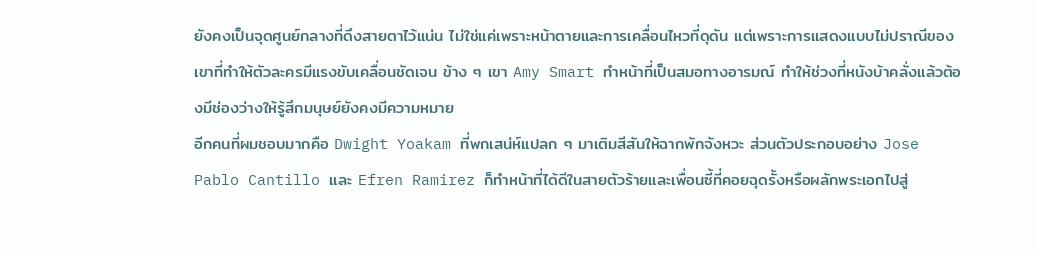ยังคงเป็นจุดศูนย์กลางที่ดึงสายตาไว้แน่น ไม่ใช่แค่เพราะหน้าตายและการเคลื่อนไหวที่ดุดัน แต่เพราะการแสดงแบบไม่ปราณีของเขาที่ทำให้ตัวละครมีแรงขับเคลื่อนชัดเจน ข้าง ๆ เขา Amy Smart ทำหน้าที่เป็นสมอทางอารมณ์ ทำให้ช่วงที่หนังบ้าคลั่งแล้วต้องมีช่องว่างให้รู้สึกมนุษย์ยังคงมีความหมาย
อีกคนที่ผมชอบมากคือ Dwight Yoakam ที่พกเสน่ห์แปลก ๆ มาเติมสีสันให้ฉากพักจังหวะ ส่วนตัวประกอบอย่าง Jose Pablo Cantillo และ Efren Ramirez ก็ทำหน้าที่ได้ดีในสายตัวร้ายและเพื่อนซี้ที่คอยฉุดรั้งหรือผลักพระเอกไปสู่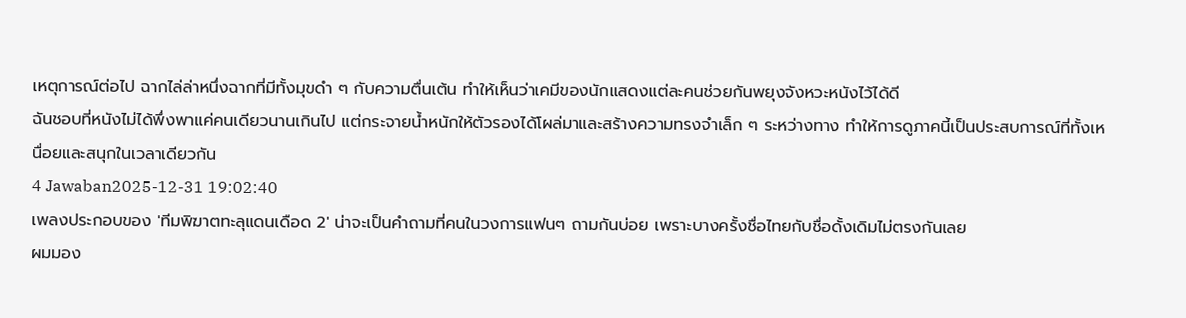เหตุการณ์ต่อไป ฉากไล่ล่าหนึ่งฉากที่มีทั้งมุขดำ ๆ กับความตื่นเต้น ทำให้เห็นว่าเคมีของนักแสดงแต่ละคนช่วยกันพยุงจังหวะหนังไว้ได้ดี
ฉันชอบที่หนังไม่ได้พึ่งพาแค่คนเดียวนานเกินไป แต่กระจายน้ำหนักให้ตัวรองได้โผล่มาและสร้างความทรงจำเล็ก ๆ ระหว่างทาง ทำให้การดูภาคนี้เป็นประสบการณ์ที่ทั้งเหนื่อยและสนุกในเวลาเดียวกัน
4 Jawaban2025-12-31 19:02:40
เพลงประกอบของ 'ทีมพิฆาตทะลุแดนเดือด 2' น่าจะเป็นคำถามที่คนในวงการแฟนๆ ถามกันบ่อย เพราะบางครั้งชื่อไทยกับชื่อดั้งเดิมไม่ตรงกันเลย
ผมมอง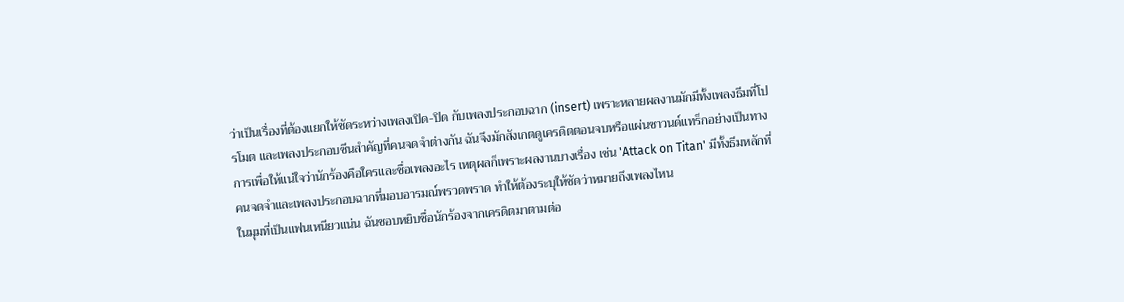ว่าเป็นเรื่องที่ต้องแยกให้ชัดระหว่างเพลงเปิด-ปิด กับเพลงประกอบฉาก (insert) เพราะหลายผลงานมักมีทั้งเพลงธีมที่โปรโมต และเพลงประกอบซีนสำคัญที่คนจดจำต่างกัน ฉันจึงมักสังเกตดูเครดิตตอนจบหรือแผ่นซาวนด์แทร็กอย่างเป็นทางการเพื่อให้แน่ใจว่านักร้องคือใครและชื่อเพลงอะไร เหตุผลก็เพราะผลงานบางเรื่อง เช่น 'Attack on Titan' มีทั้งธีมหลักที่คนจดจำและเพลงประกอบฉากที่มอบอารมณ์พรวดพราด ทำให้ต้องระบุให้ชัดว่าหมายถึงเพลงไหน
ในมุมที่เป็นแฟนเหนียวแน่น ฉันชอบหยิบชื่อนักร้องจากเครดิตมาตามต่อ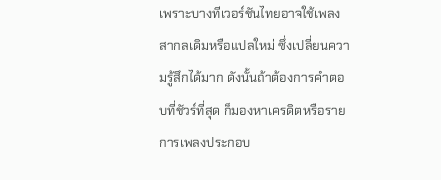เพราะบางทีเวอร์ชันไทยอาจใช้เพลงสากลเดิมหรือแปลใหม่ ซึ่งเปลี่ยนความรู้สึกได้มาก ดังนั้นถ้าต้องการคำตอบที่ชัวร์ที่สุด ก็มองหาเครดิตหรือรายการเพลงประกอบ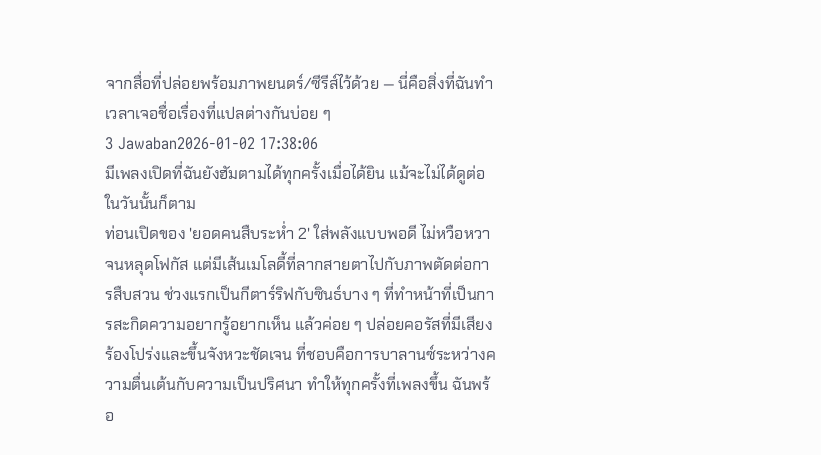จากสื่อที่ปล่อยพร้อมภาพยนตร์/ซีรีส์ไว้ด้วย — นี่คือสิ่งที่ฉันทำเวลาเจอชื่อเรื่องที่แปลต่างกันบ่อย ๆ
3 Jawaban2026-01-02 17:38:06
มีเพลงเปิดที่ฉันยังฮัมตามได้ทุกครั้งเมื่อได้ยิน แม้จะไม่ได้ดูต่อในวันนั้นก็ตาม
ท่อนเปิดของ 'ยอดคนสืบระห่ำ 2' ใส่พลังแบบพอดี ไม่หวือหวาจนหลุดโฟกัส แต่มีเส้นเมโลดี้ที่ลากสายตาไปกับภาพตัดต่อการสืบสวน ช่วงแรกเป็นกีตาร์ริฟกับซินธ์บาง ๆ ที่ทำหน้าที่เป็นการสะกิดความอยากรู้อยากเห็น แล้วค่อย ๆ ปล่อยคอรัสที่มีเสียงร้องโปร่งและขึ้นจังหวะชัดเจน ที่ชอบคือการบาลานซ์ระหว่างความตื่นเต้นกับความเป็นปริศนา ทำให้ทุกครั้งที่เพลงขึ้น ฉันพร้อ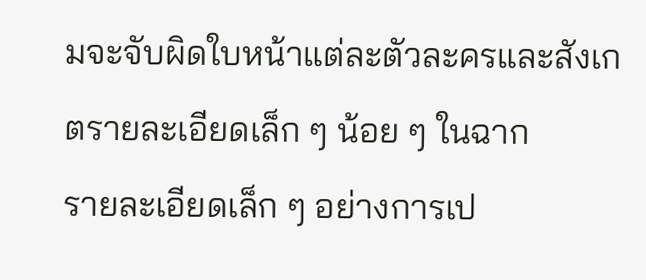มจะจับผิดใบหน้าแต่ละตัวละครและสังเกตรายละเอียดเล็ก ๆ น้อย ๆ ในฉาก
รายละเอียดเล็ก ๆ อย่างการเป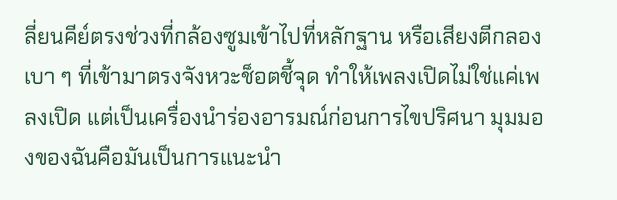ลี่ยนคีย์ตรงช่วงที่กล้องซูมเข้าไปที่หลักฐาน หรือเสียงตีกลองเบา ๆ ที่เข้ามาตรงจังหวะช็อตชี้จุด ทำให้เพลงเปิดไม่ใช่แค่เพลงเปิด แต่เป็นเครื่องนำร่องอารมณ์ก่อนการไขปริศนา มุมมองของฉันคือมันเป็นการแนะนำ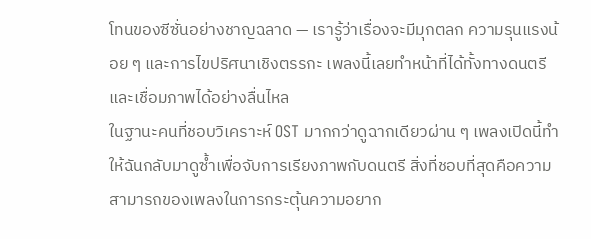โทนของซีซั่นอย่างชาญฉลาด — เรารู้ว่าเรื่องจะมีมุกตลก ความรุนแรงน้อย ๆ และการไขปริศนาเชิงตรรกะ เพลงนี้เลยทำหน้าที่ได้ทั้งทางดนตรีและเชื่อมภาพได้อย่างลื่นไหล
ในฐานะคนที่ชอบวิเคราะห์ OST มากกว่าดูฉากเดียวผ่าน ๆ เพลงเปิดนี้ทำให้ฉันกลับมาดูซ้ำเพื่อจับการเรียงภาพกับดนตรี สิ่งที่ชอบที่สุดคือความสามารถของเพลงในการกระตุ้นความอยาก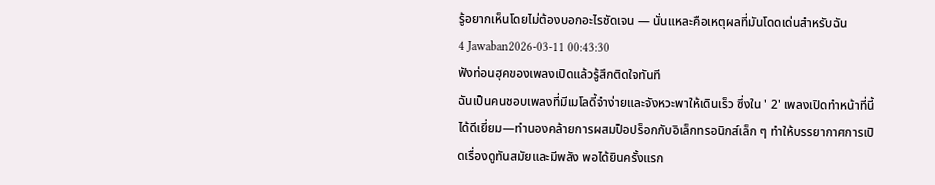รู้อยากเห็นโดยไม่ต้องบอกอะไรชัดเจน — นั่นแหละคือเหตุผลที่มันโดดเด่นสำหรับฉัน
4 Jawaban2026-03-11 00:43:30
ฟังท่อนฮุคของเพลงเปิดแล้วรู้สึกติดใจทันที
ฉันเป็นคนชอบเพลงที่มีเมโลดี้จำง่ายและจังหวะพาให้เดินเร็ว ซึ่งใน ' 2' เพลงเปิดทำหน้าที่นี้ได้ดีเยี่ยม—ทำนองคล้ายการผสมป็อปร็อกกับอิเล็กทรอนิกส์เล็ก ๆ ทำให้บรรยากาศการเปิดเรื่องดูทันสมัยและมีพลัง พอได้ยินครั้งแรก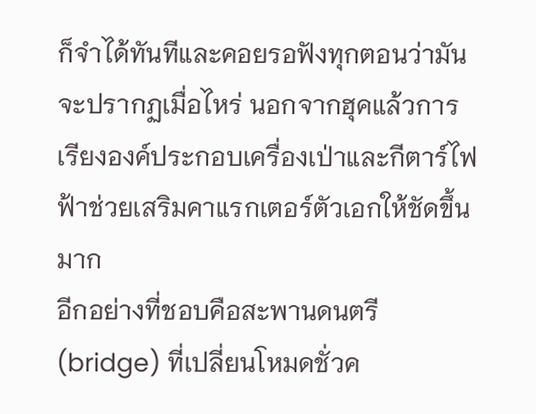ก็จำได้ทันทีและคอยรอฟังทุกตอนว่ามันจะปรากฏเมื่อไหร่ นอกจากฮุคแล้วการเรียงองค์ประกอบเครื่องเป่าและกีตาร์ไฟฟ้าช่วยเสริมคาแรกเตอร์ตัวเอกให้ชัดขึ้นมาก
อีกอย่างที่ชอบคือสะพานดนตรี (bridge) ที่เปลี่ยนโหมดชั่วค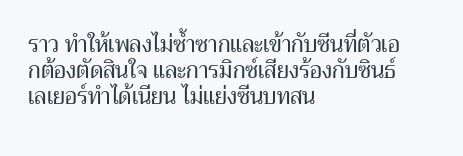ราว ทำให้เพลงไม่ซ้ำซากและเข้ากับซีนที่ตัวเอกต้องตัดสินใจ และการมิกซ์เสียงร้องกับซินธ์เลเยอร์ทำได้เนียน ไม่แย่งซีนบทสน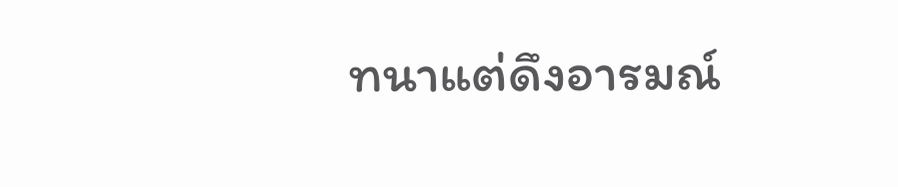ทนาแต่ดึงอารมณ์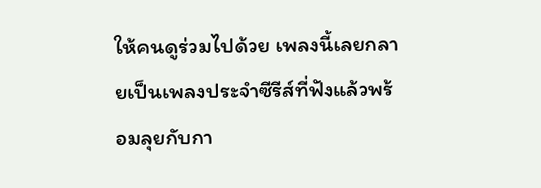ให้คนดูร่วมไปด้วย เพลงนี้เลยกลายเป็นเพลงประจำซีรีส์ที่ฟังแล้วพร้อมลุยกับกา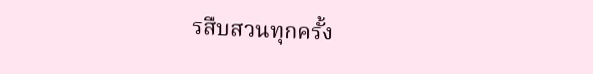รสืบสวนทุกครั้ง